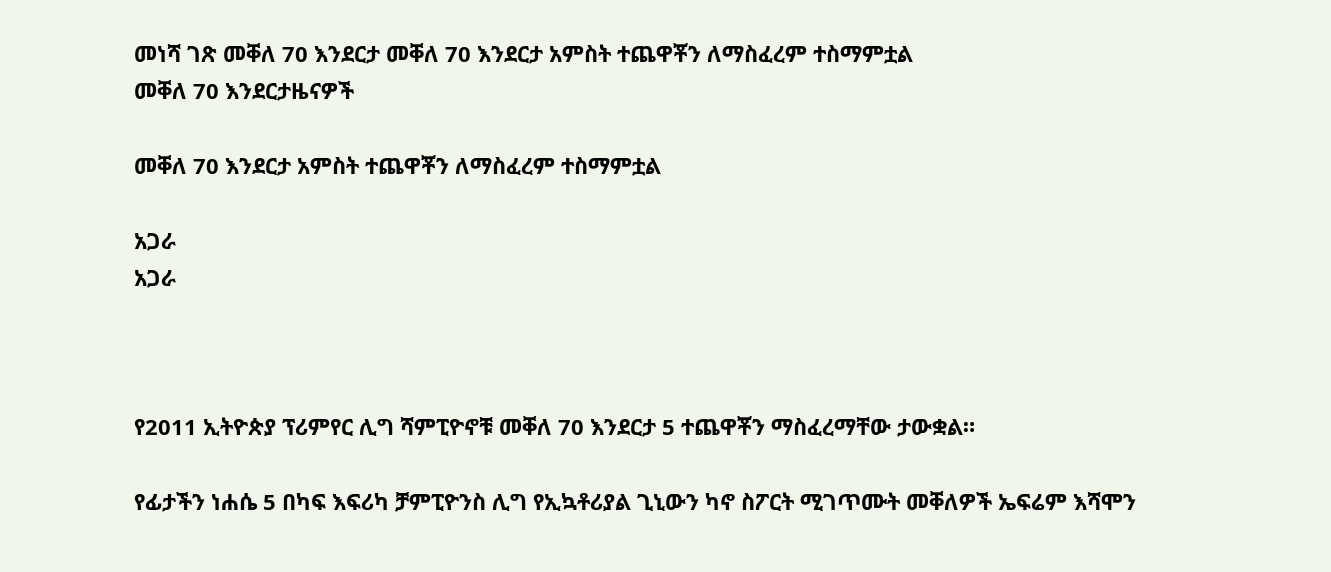መነሻ ገጽ መቐለ 70 እንደርታ መቐለ 70 እንደርታ አምስት ተጨዋቾን ለማስፈረም ተስማምቷል
መቐለ 70 እንደርታዜናዎች

መቐለ 70 እንደርታ አምስት ተጨዋቾን ለማስፈረም ተስማምቷል

አጋራ
አጋራ



የ2011 ኢትዮጵያ ፕሪምየር ሊግ ሻምፒዮኖቹ መቐለ 70 እንደርታ 5 ተጨዋቾን ማስፈረማቸው ታውቋል።

የፊታችን ነሐሴ 5 በካፍ እፍሪካ ቻምፒዮንስ ሊግ የኢኳቶሪያል ጊኒውን ካኖ ስፖርት ሚገጥሙት መቐለዎች ኤፍሬም እሻሞን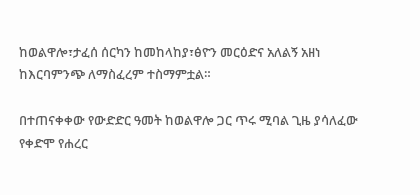ከወልዋሎ፣ታፈሰ ሰርካን ከመከላከያ፣ፅዮን መርዕድና አለልኝ አዘነ ከእርባምንጭ ለማስፈረም ተስማምቷል።

በተጠናቀቀው የውድድር ዓመት ከወልዋሎ ጋር ጥሩ ሚባል ጊዜ ያሳለፈው የቀድሞ የሐረር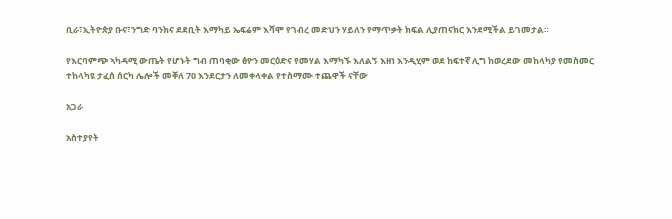ቢራ፣ኢትዮጵያ ቡና፣ንግድ ባንክና ደደቢት እማካይ ኤፍሬም እሻሞ የገብረ መድህን ሃይለን የማጥቃት ክፍል ሊያጠናክር እንደሚችል ይገመታል።

የእርባምጭ ኣካዳሚ ውጤት የሆኑት ግብ ጠባቂው ፅዮን መርዕድና የመሃል እማካኙ እለልኝ እዘነ እንዲሂም ወደ ከፍተኛ ሊግ ከወረደው መከላካያ የመስመር ተከላካዩ ታፈሰ ሰርካ ሌሎች መቐለ 70 እንደርታን ለመቀላቀል የተስማሙ ተጨዋች ናቸው

አጋራ

አስተያየት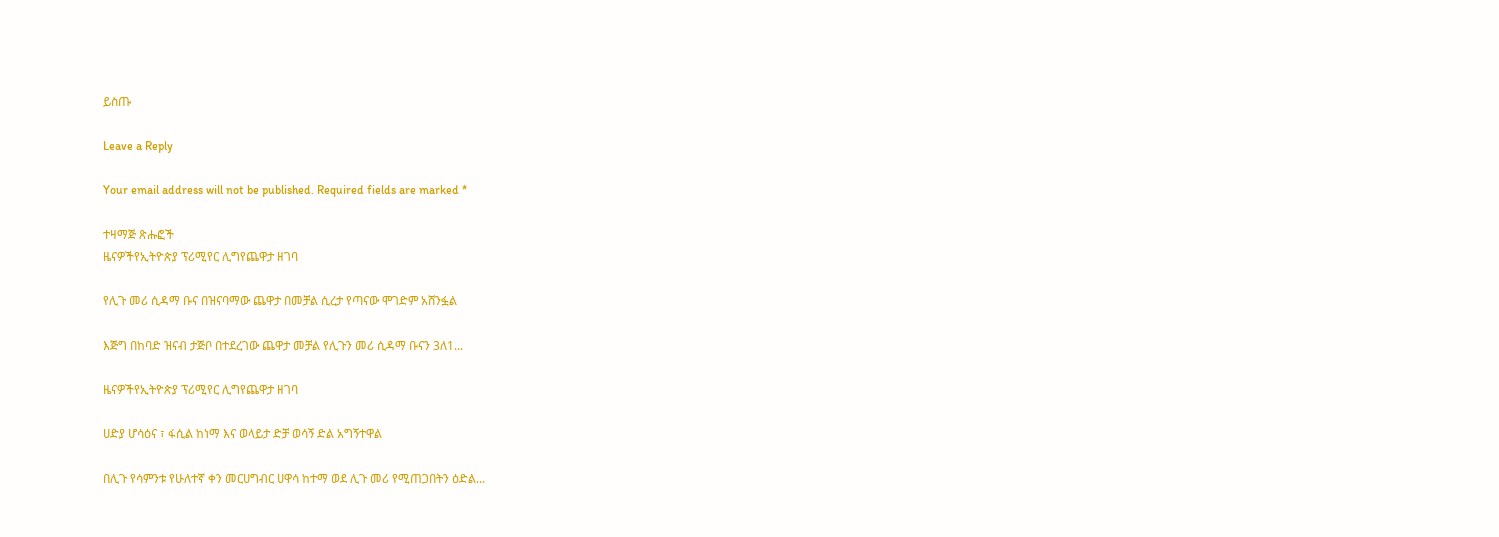ይስጡ

Leave a Reply

Your email address will not be published. Required fields are marked *

ተዛማጅ ጽሑፎች
ዜናዎችየኢትዮጵያ ፕሪሚየር ሊግየጨዋታ ዘገባ

የሊጉ መሪ ሲዳማ ቡና በዝናባማው ጨዋታ በመቻል ሲረታ የጣናው ሞገድም አሸንፏል

እጅግ በከባድ ዝናብ ታጅቦ በተደረገው ጨዋታ መቻል የሊጉን መሪ ሲዳማ ቡናን 3ለ1...

ዜናዎችየኢትዮጵያ ፕሪሚየር ሊግየጨዋታ ዘገባ

ሀድያ ሆሳዕና ፣ ፋሲል ከነማ እና ወላይታ ድቻ ወሳኝ ድል አግኝተዋል

በሊጉ የሳምንቱ የሁለተኛ ቀን መርሀግብር ሀዋሳ ከተማ ወደ ሊጉ መሪ የሚጠጋበትን ዕድል...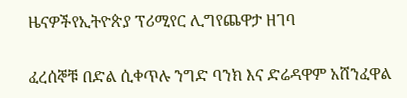ዜናዎችየኢትዮጵያ ፕሪሚየር ሊግየጨዋታ ዘገባ

ፈረሰኞቹ በድል ሲቀጥሉ ንግድ ባንክ እና ድሬዳዋም አሸንፈዋል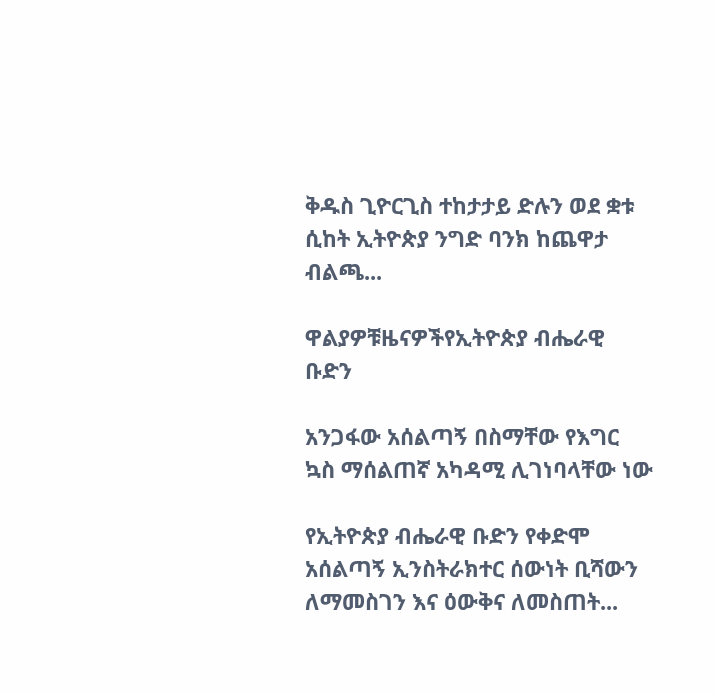ቅዱስ ጊዮርጊስ ተከታታይ ድሉን ወደ ቋቱ ሲከት ኢትዮጵያ ንግድ ባንክ ከጨዋታ ብልጫ...

ዋልያዎቹዜናዎችየኢትዮጵያ ብሔራዊ ቡድን

አንጋፋው አሰልጣኝ በስማቸው የእግር ኳስ ማሰልጠኛ አካዳሚ ሊገነባላቸው ነው

የኢትዮጵያ ብሔራዊ ቡድን የቀድሞ አሰልጣኝ ኢንስትራክተር ሰውነት ቢሻውን ለማመስገን እና ዕውቅና ለመስጠት...